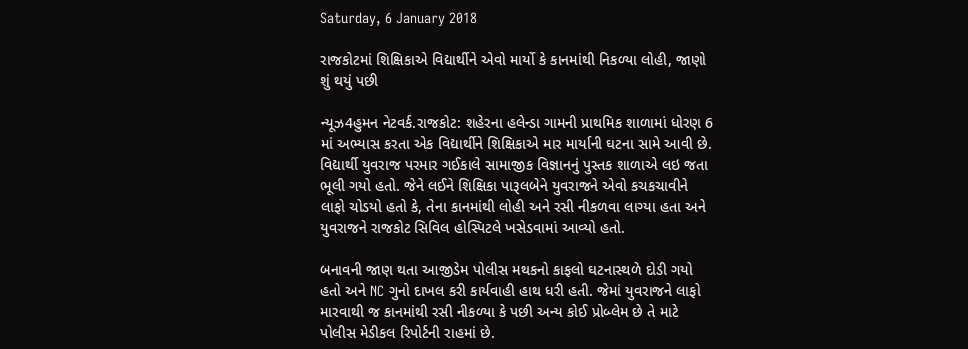Saturday, 6 January 2018

રાજકોટમાં શિક્ષિકાએ વિદ્યાર્થીને એવો માર્યો કે કાનમાંથી નિકળ્યા લોહી, જાણો શું થયું પછી

ન્યૂઝ4હુમન નેટવર્ક.રાજકોટ: શહેરના હલેન્ડા ગામની પ્રાથમિક શાળામાં ધોરણ 6 માં અભ્યાસ કરતા એક વિદ્યાર્થીને શિક્ષિકાએ માર માર્યાની ઘટના સામે આવી છે. વિદ્યાર્થી યુવરાજ પરમાર ગઈકાલે સામાજીક વિજ્ઞાનનું પુસ્તક શાળાએ લઇ જતા ભૂલી ગયો હતો. જેને લઈને શિક્ષિકા પારૂલબેને યુવરાજને એવો કચકચાવીને લાફો ચોડયો હતો કે, તેના કાનમાંથી લોહી અને રસી નીકળવા લાગ્યા હતા અને યુવરાજને રાજકોટ સિવિલ હોસ્પિટલે ખસેડવામાં આવ્યો હતો.

બનાવની જાણ થતા આજીડેમ પોલીસ મથકનો કાફલો ઘટનાસ્થળે દોડી ગયો હતો અને NC ગુનો દાખલ કરી કાર્યવાહી હાથ ધરી હતી. જેમાં યુવરાજને લાફો મારવાથી જ કાનમાંથી રસી નીકળ્યા કે પછી અન્ય કોઈ પ્રોબ્લેમ છે તે માટે પોલીસ મેડીકલ રિપોર્ટની રાહમાં છે.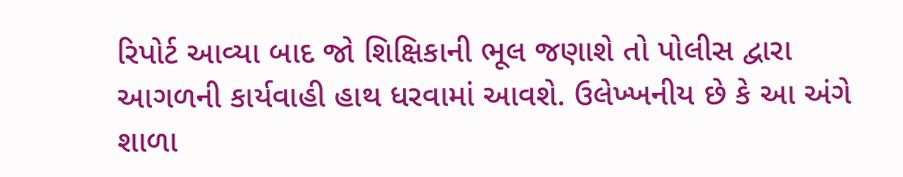રિપોર્ટ આવ્યા બાદ જો શિક્ષિકાની ભૂલ જણાશે તો પોલીસ દ્વારા આગળની કાર્યવાહી હાથ ધરવામાં આવશે. ઉલેખ્ખનીય છે કે આ અંગે શાળા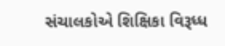સંચાલકોએ શિક્ષિકા વિરૂધ્ધ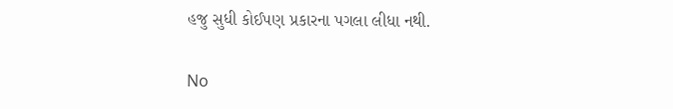હજુ સુધી કોઈપણ પ્રકારના પગલા લીધા નથી.

No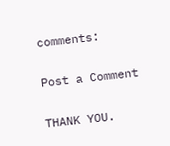comments:

Post a Comment

THANK YOU.